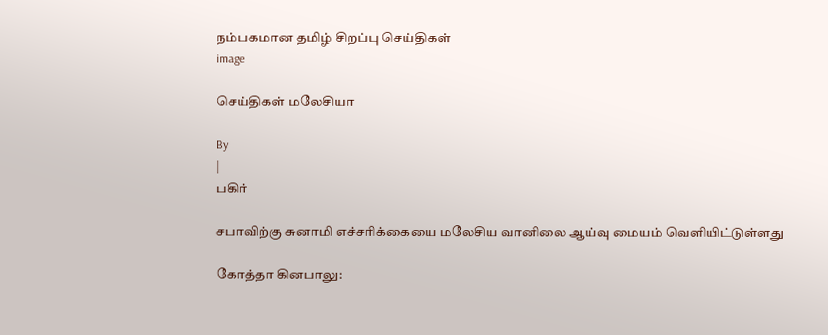நம்பகமான தமிழ் சிறப்பு செய்திகள்
image

செய்திகள் மலேசியா

By
|
பகிர்

சபாவிற்கு சுனாமி எச்சரிக்கையை மலேசிய வானிலை ஆய்வு மையம் வெளியிட்டுள்ளது

கோத்தா கினபாலு: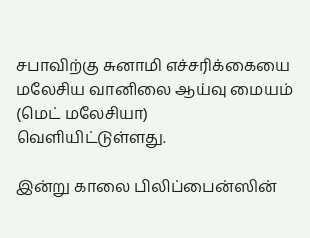சபாவிற்கு சுனாமி எச்சரிக்கையை மலேசிய வானிலை ஆய்வு மையம் (மெட் மலேசியா) வெளியிட்டுள்ளது.

இன்று காலை பிலிப்பைன்ஸின்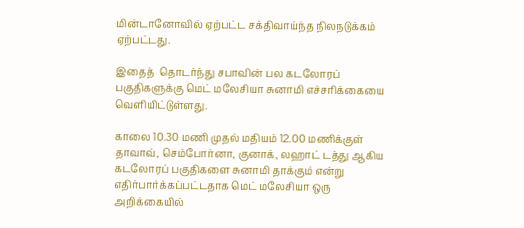மின்டானோவில் ஏற்பட்ட சக்திவாய்ந்த நிலநடுக்கம் ஏற்பட்டது.

இதைத்  தொடர்ந்து சபாவின் பல கடலோரப் பகுதிகளுக்கு மெட் மலேசியா சுனாமி எச்சரிக்கையை வெளியிட்டுள்ளது.

காலை 10.30 மணி முதல் மதியம் 12.00 மணிக்குள் தாவாவ், செம்போர்னா, குனாக், லஹாட் டத்து ஆகிய கடலோரப் பகுதிகளை சுனாமி தாக்கும் என்று எதிர்பார்க்கப்பட்டதாக மெட் மலேசியா ஒரு அறிக்கையில்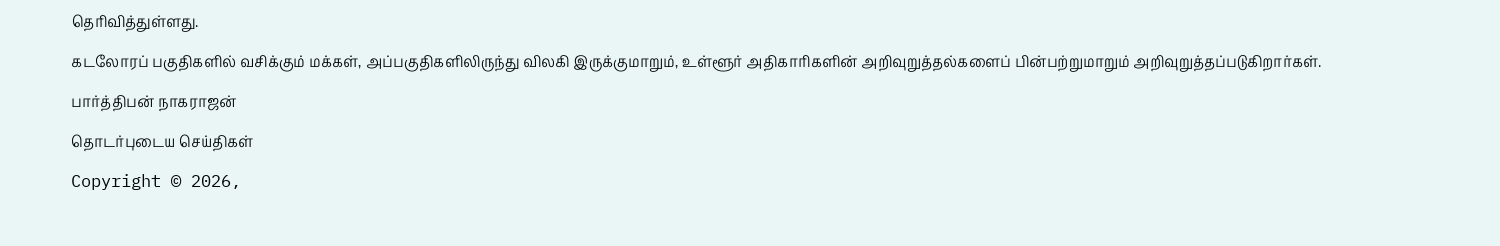தெரிவித்துள்ளது.

கடலோரப் பகுதிகளில் வசிக்கும் மக்கள், அப்பகுதிகளிலிருந்து விலகி இருக்குமாறும், உள்ளூர் அதிகாரிகளின் அறிவுறுத்தல்களைப் பின்பற்றுமாறும் அறிவுறுத்தப்படுகிறார்கள்.

பார்த்திபன் நாகராஜன்

தொடர்புடைய செய்திகள்

Copyright © 2026,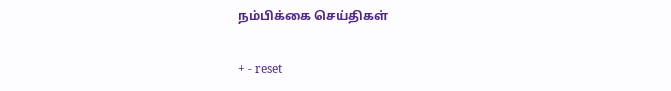நம்பிக்கை செய்திகள்

+ - reset